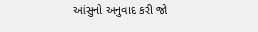આંસુનો અનુવાદ કરી જો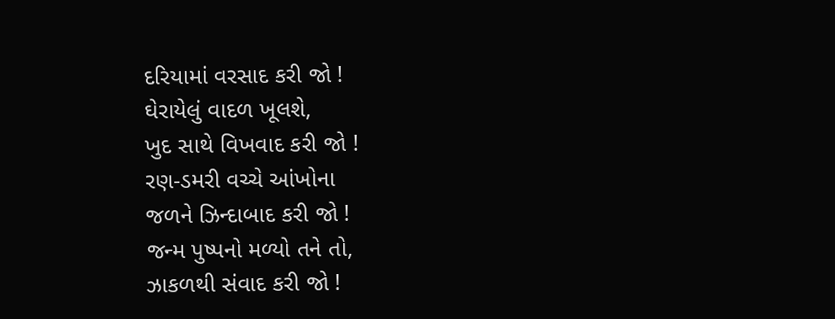દરિયામાં વરસાદ કરી જો !
ઘેરાયેલું વાદળ ખૂલશે,
ખુદ સાથે વિખવાદ કરી જો !
રણ-ડમરી વચ્ચે આંખોના
જળને ઝિન્દાબાદ કરી જો !
જન્મ પુષ્પનો મળ્યો તને તો,
ઝાકળથી સંવાદ કરી જો !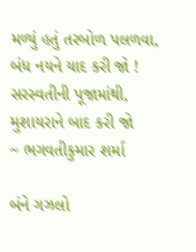મળ્યું હતું તરબોળ પલળવા,
બંધ નયને યાદ કરી જો !
સરસ્વતીની પૂજામાંથી,
મુશાયરાને બાદ કરી જો
~ ભગવતીકુમાર શર્મા

બંને ગઝલો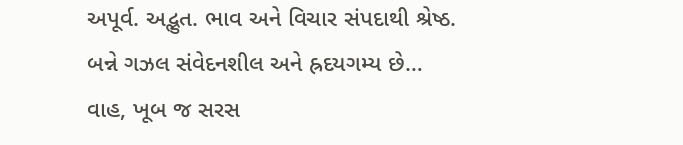અપૂર્વ. અદ્ભુત. ભાવ અને વિચાર સંપદાથી શ્રેષ્ઠ.
બન્ને ગઝલ સંવેદનશીલ અને હ્રદયગમ્ય છે…
વાહ, ખૂબ જ સરસ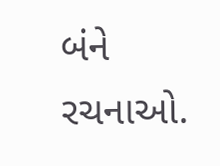બંને રચનાઓ.